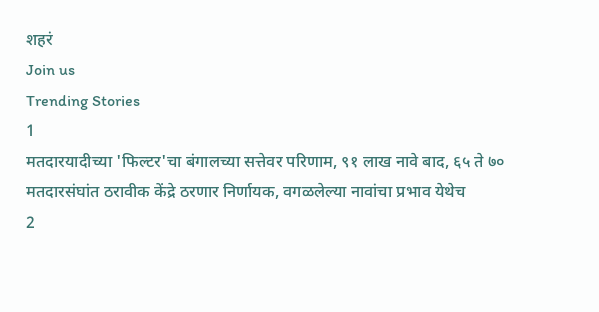शहरं
Join us
Trending Stories
1
मतदारयादीच्या 'फिल्टर'चा बंगालच्या सत्तेवर परिणाम, ९१ लाख नावे बाद, ६५ ते ७० मतदारसंघांत ठरावीक केंद्रे ठरणार निर्णायक, वगळलेल्या नावांचा प्रभाव येथेच
2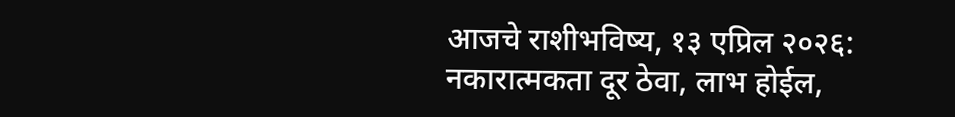आजचे राशीभविष्य, १३ एप्रिल २०२६: नकारात्मकता दूर ठेवा, लाभ होईल,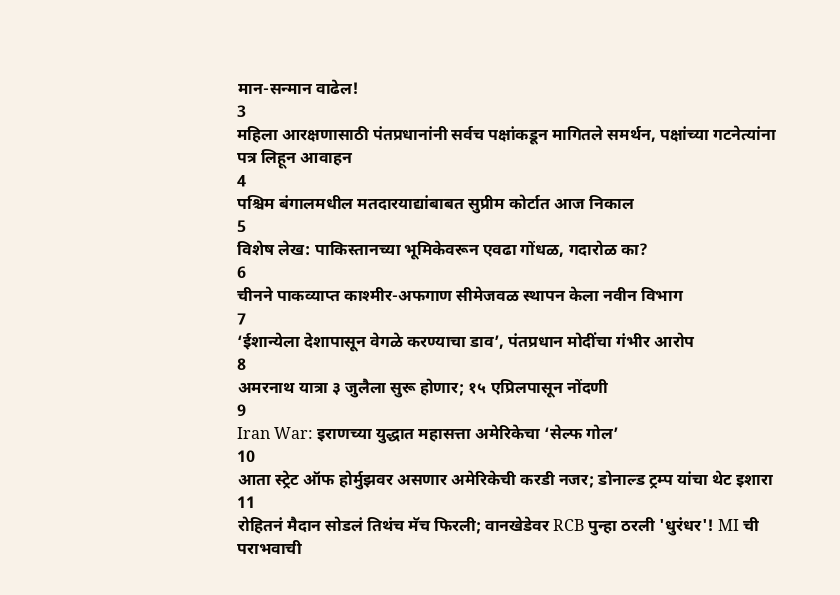मान-सन्मान वाढेल!
3
महिला आरक्षणासाठी पंतप्रधानांनी सर्वच पक्षांकडून मागितले समर्थन, पक्षांच्या गटनेत्यांना पत्र लिहून आवाहन
4
पश्चिम बंगालमधील मतदारयाद्यांबाबत सुप्रीम कोर्टात आज निकाल
5
विशेष लेख: पाकिस्तानच्या भूमिकेवरून एवढा गोंधळ, गदारोळ का?
6
चीनने पाकव्याप्त काश्मीर-अफगाण सीमेजवळ स्थापन केला नवीन विभाग
7
‘ईशान्येला देशापासून वेगळे करण्याचा डाव’, पंतप्रधान मोदींचा गंभीर आरोप
8
अमरनाथ यात्रा ३ जुलैला सुरू होणार; १५ एप्रिलपासून नोंदणी
9
Iran War: इराणच्या युद्धात महासत्ता अमेरिकेचा ‘सेल्फ गोल’
10
आता स्ट्रेट ऑफ होर्मुझवर असणार अमेरिकेची करडी नजर; डोनाल्ड ट्रम्प यांचा थेट इशारा
11
रोहितनं मैदान सोडलं तिथंच मॅच फिरली; वानखेडेवर RCB पुन्हा ठरली 'धुरंधर'! MI ची पराभवाची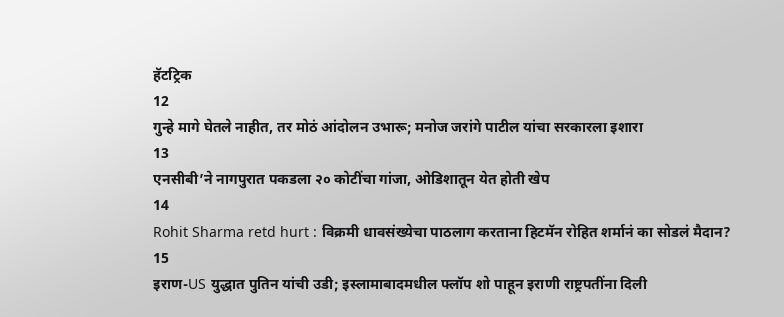हॅटट्रिक
12
गुन्हे मागे घेतले नाहीत, तर मोठं आंदोलन उभारू; मनोज जरांगे पाटील यांचा सरकारला इशारा
13
एनसीबी’ने नागपुरात पकडला २० कोटींचा गांजा, ओडिशातून येत होती खेप
14
Rohit Sharma retd hurt : विक्रमी धावसंख्येचा पाठलाग करताना हिटमॅन रोहित शर्मानं का सोडलं मैदान?
15
इराण-US युद्धात पुतिन यांची उडी; इस्लामाबादमधील फ्लॉप शो पाहून इराणी राष्ट्रपतींना दिली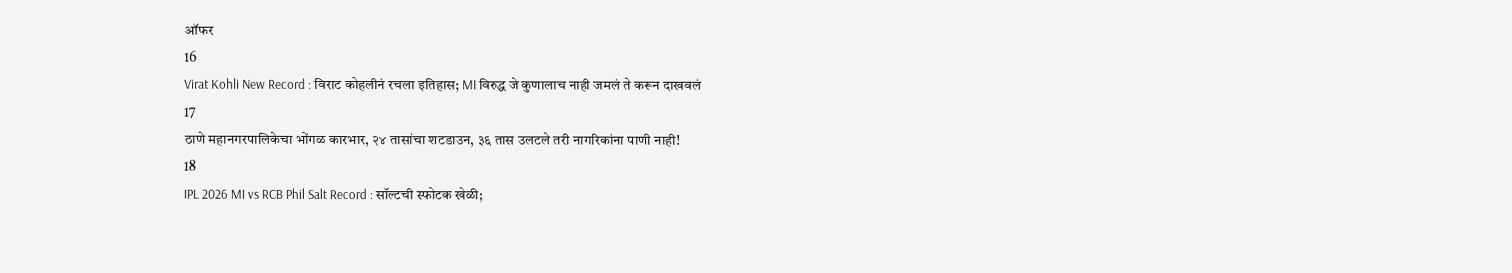ऑफर
16
Virat Kohli New Record : विराट कोहलीनं रचला इतिहास; MI विरुद्ध जे कुणालाच नाही जमलं ते करून दाखवलं
17
ठाणे महानगरपालिकेचा भोंगळ कारभार, २४ तासांचा शटडाउन, ३६ तास उलटले तरी नागरिकांना पाणी नाही!
18
IPL 2026 MI vs RCB Phil Salt Record : सॉल्टची स्फोटक खेळी;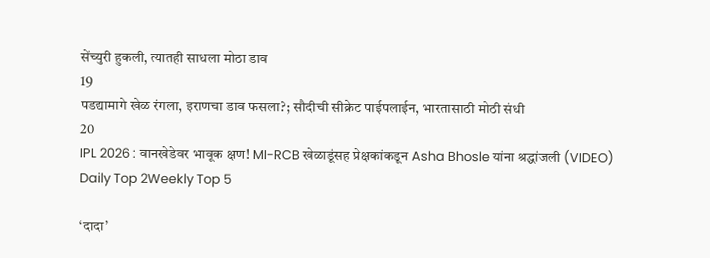सेंच्युरी हुकली, त्यातही साधला मोठा डाव
19
पडद्यामागे खेळ रंगला, इराणचा डाव फसला?; सौदीची सीक्रेट पाईपलाईन, भारतासाठी मोठी संधी
20
IPL 2026 : वानखेडेवर भावूक क्षण! MI-RCB खेळाडूंसह प्रेक्षकांकडून Asha Bhosle यांना श्रद्धांजली (VIDEO)
Daily Top 2Weekly Top 5

‘दादा’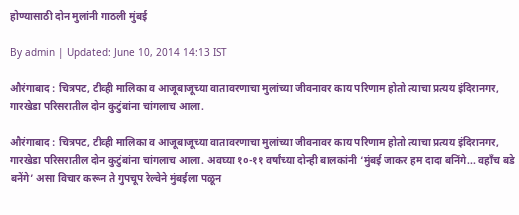होण्यासाठी दोन मुलांनी गाठली मुंबई

By admin | Updated: June 10, 2014 14:13 IST

औरंगाबाद : चित्रपट, टीव्ही मालिका व आजूबाजूच्या वातावरणाचा मुलांच्या जीवनावर काय परिणाम होतो त्याचा प्रत्यय इंदिरानगर, गारखेडा परिसरातील दोन कुटुंबांना चांगलाच आला.

औरंगाबाद : चित्रपट, टीव्ही मालिका व आजूबाजूच्या वातावरणाचा मुलांच्या जीवनावर काय परिणाम होतो त्याचा प्रत्यय इंदिरानगर, गारखेडा परिसरातील दोन कुटुंबांना चांगलाच आला. अवघ्या १०-११ वर्षांच्या दोन्ही बालकांनी ‘मुंबई जाकर हम दादा बनिंगे... वहाँच बडे बनेंगे’ असा विचार करून ते गुपचूप रेल्वेने मुंबईला पळून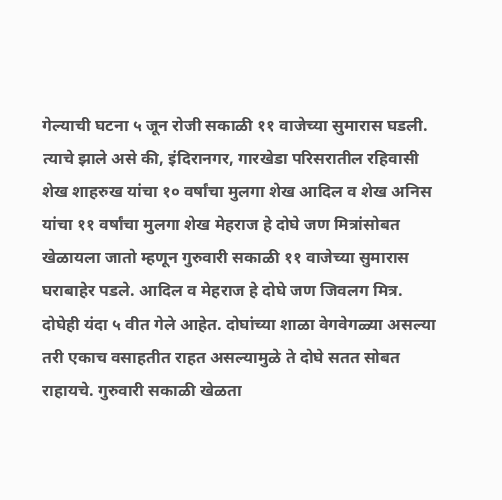गेल्याची घटना ५ जून रोजी सकाळी ११ वाजेच्या सुमारास घडली. त्याचे झाले असे की, इंदिरानगर, गारखेडा परिसरातील रहिवासी शेख शाहरुख यांचा १० वर्षांचा मुलगा शेख आदिल व शेख अनिस यांचा ११ वर्षांचा मुलगा शेख मेहराज हे दोघे जण मित्रांसोबत खेळायला जातो म्हणून गुरुवारी सकाळी ११ वाजेच्या सुमारास घराबाहेर पडले. आदिल व मेहराज हे दोघे जण जिवलग मित्र. दोघेही यंदा ५ वीत गेले आहेत. दोघांच्या शाळा वेगवेगळ्या असल्या तरी एकाच वसाहतीत राहत असल्यामुळे ते दोघे सतत सोबत राहायचे. गुरुवारी सकाळी खेळता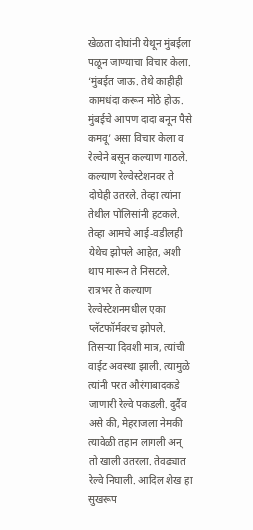खेळता दोघांनी येथून मुंबईला पळून जाण्याचा विचार केला. ‘मुंबईत जाऊ. तेथे काहीही कामधंदा करून मोठे होऊ. मुंबईचे आपण दादा बनून पैसे कमवू’ असा विचार केला व रेल्वेने बसून कल्याण गाठले. कल्याण रेल्वेस्टेशनवर ते दोघेही उतरले. तेव्हा त्यांना तेथील पोलिसांनी हटकले. तेव्हा आमचे आई-वडीलही येथेच झोपले आहेत, अशी थाप मारून ते निसटले. रात्रभर ते कल्याण रेल्वेस्टेशनमधील एका प्लॅटफॉर्मवरच झोपले. तिसऱ्या दिवशी मात्र, त्यांची वाईट अवस्था झाली. त्यामुळे त्यांनी परत औरंगाबादकडे जाणारी रेल्वे पकडली. दुर्दैव असे की, मेहराजला नेमकी त्यावेळी तहान लागली अन् तो खाली उतरला. तेवढ्यात रेल्वे निघाली. आदिल शेख हा सुखरूप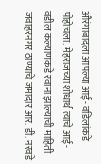औरंगाबादला आपल्या आई- वडिलांकडे पोहोचला. मेहराजच्या शोधार्थ त्याचे आई- वडील कल्याणकडे रवाना झाल्याची माहिती जवाहरनगर ठाण्याचे जमादार आर. डी. नरवडे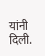यांनी दिली.